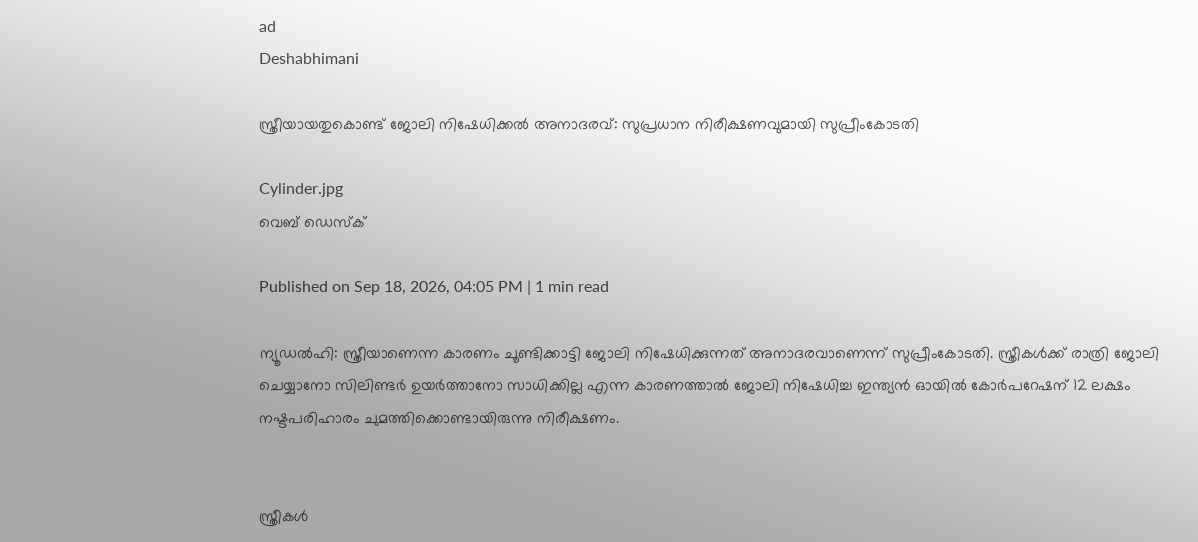ad
Deshabhimani

സ്ത്രീയായതുകൊണ്ട് ജോലി നിഷേധിക്കൽ അനാദരവ്: സുപ്രധാന നിരീക്ഷണവുമായി സുപ്രീംകോടതി

Cylinder.jpg
വെബ് ഡെസ്ക്

Published on Sep 18, 2026, 04:05 PM | 1 min read

ന്യൂഡൽഹി: സ്ത്രീയാണെന്ന കാരണം ചൂണ്ടിക്കാട്ടി ജോലി നിഷേധിക്കുന്നത് അനാദരവാണെന്ന് സുപ്രീംകോടതി. സ്ത്രീകൾക്ക് രാത്രി ജോലി ചെയ്യാനോ സിലിണ്ടർ ഉയർത്താനോ സാധിക്കില്ല എന്ന കാരണത്താൽ ജോലി നിഷേധിച്ച ഇന്ത്യൻ ഓയിൽ കോർപറേഷന് 12 ലക്ഷം നഷ്ടപരിഹാരം ചുമത്തിക്കൊണ്ടായിരുന്നു നിരീക്ഷണം.


സ്ത്രീകൾ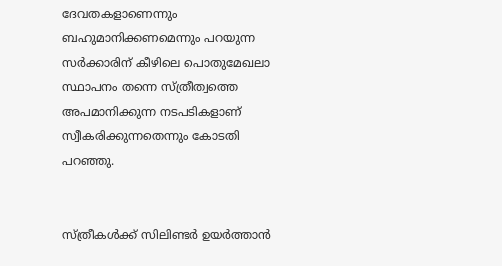ദേവതകളാണെന്നും ബഹുമാനിക്കണമെന്നും പറയുന്ന സർക്കാരിന് കീഴിലെ പൊതുമേഖലാ സ്ഥാപനം തന്നെ സ്ത്രീത്വത്തെ അപമാനിക്കുന്ന നടപടികളാണ് സ്വീകരിക്കുന്നതെന്നും കോടതി പറഞ്ഞു.


സ്ത്രീകൾക്ക് സിലിണ്ടർ ഉയർത്താൻ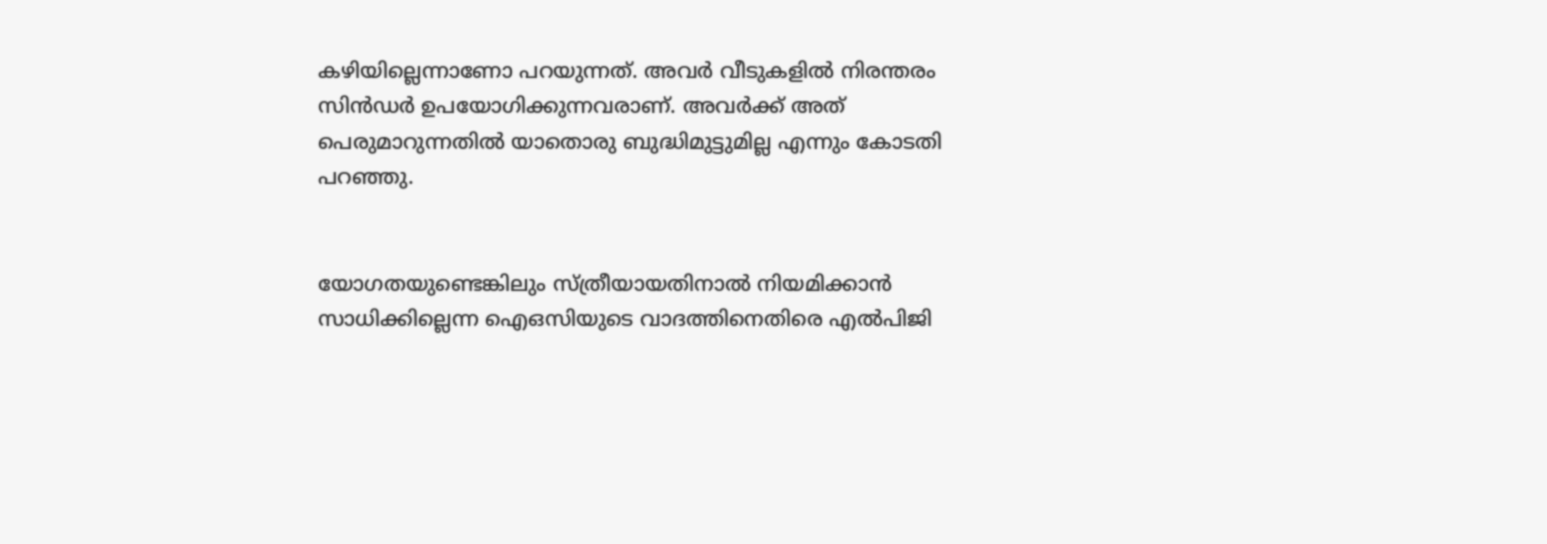കഴിയില്ലെന്നാണോ പറയുന്നത്. അവർ വീടുകളിൽ നിരന്തരം സിൻഡർ ഉപയോഗിക്കുന്നവരാണ്. അവർക്ക് അത് പെരുമാറുന്നതിൽ യാതൊരു ബുദ്ധിമുട്ടുമില്ല എന്നും കോടതി പറഞ്ഞു.


യോഗതയുണ്ടെങ്കിലും സ്ത്രീയായതിനാൽ നിയമിക്കാൻ സാധിക്കില്ലെന്ന ഐഒസിയുടെ വാദത്തിനെതിരെ എൽപിജി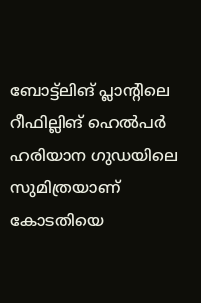ബോട്ട്‌ലിങ് പ്ലാന്റിലെ റീഫില്ലിങ് ഹെൽപർ ഹരിയാന ഗുഡയിലെ സുമിത്രയാണ് കോടതിയെ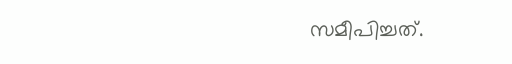സമീപിച്ചത്.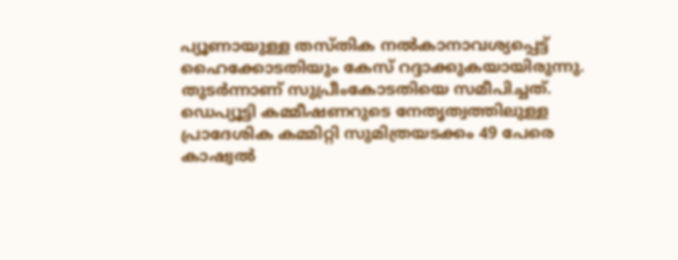പ്യൂണായുള്ള തസ്തിക നൽകാനാവശ്യപ്പെട്ട് ഹൈക്കോടതിയും കേസ് റദ്ദാക്കുകയായിരുന്നു. തുടർന്നാണ് സുപ്രീംകോടതിയെ സമീപിച്ചത്. ഡെപ്യൂട്ടി കമ്മീഷണറുടെ നേതൃത്വത്തിലുള്ള പ്രാദേശിക കമ്മിറ്റി സുമിത്രയടക്കം 49 പേരെ കാഷ്വൽ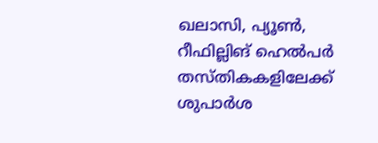ഖലാസി, പ്യൂൺ, റീഫില്ലിങ് ഹെൽപർ തസ്തികകളിലേക്ക് ശുപാർശ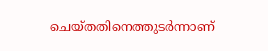ചെയ്തതിനെത്തുടർന്നാണ്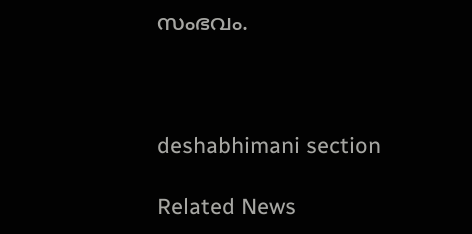സംഭവം.



deshabhimani section

Related News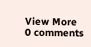View More
0 comments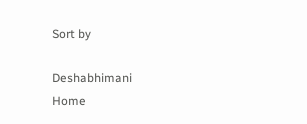Sort by

Deshabhimani
Home